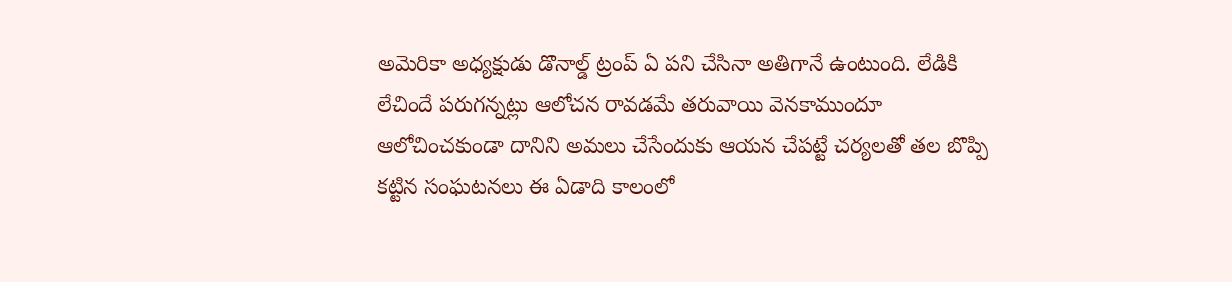అమెరికా అధ్యక్షుడు డొనాల్డ్ ట్రంప్ ఏ పని చేసినా అతిగానే ఉంటుంది. లేడికి లేచిందే పరుగన్నట్లు ఆలోచన రావడమే తరువాయి వెనకాముందూ ఆలోచించకుండా దానిని అమలు చేసేందుకు ఆయన చేపట్టే చర్యలతో తల బొప్పి కట్టిన సంఘటనలు ఈ ఏడాది కాలంలో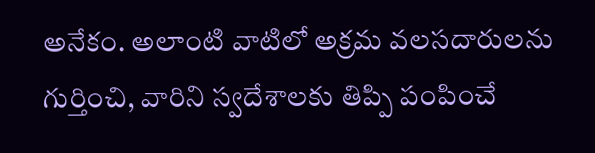అనేకం. అలాంటి వాటిలో అక్రమ వలసదారులను గుర్తించి, వారిని స్వదేశాలకు తిప్పి పంపించే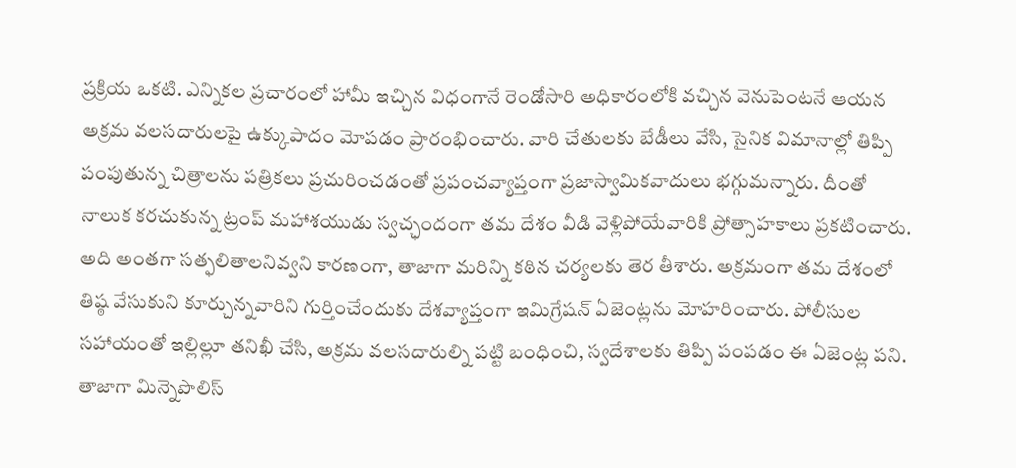ప్రక్రియ ఒకటి. ఎన్నికల ప్రచారంలో హామీ ఇచ్చిన విధంగానే రెండోసారి అధికారంలోకి వచ్చిన వెనుపెంటనే ఆయన అక్రమ వలసదారులపై ఉక్కుపాదం మోపడం ప్రారంభించారు. వారి చేతులకు బేడీలు వేసి, సైనిక విమానాల్లో తిప్పి పంపుతున్న చిత్రాలను పత్రికలు ప్రచురించడంతో ప్రపంచవ్యాప్తంగా ప్రజాస్వామికవాదులు భగ్గుమన్నారు. దీంతో నాలుక కరచుకున్న ట్రంప్ మహాశయుడు స్వచ్ఛందంగా తమ దేశం వీడి వెళ్లిపోయేవారికి ప్రోత్సాహకాలు ప్రకటించారు. అది అంతగా సత్ఫలితాలనివ్వని కారణంగా, తాజాగా మరిన్ని కఠిన చర్యలకు తెర తీశారు. అక్రమంగా తమ దేశంలో తిష్ఠ వేసుకుని కూర్చున్నవారిని గుర్తించేందుకు దేశవ్యాప్తంగా ఇమిగ్రేషన్ ఏజెంట్లను మోహరించారు. పోలీసుల సహాయంతో ఇల్లిల్లూ తనిఖీ చేసి, అక్రమ వలసదారుల్ని పట్టి బంధించి, స్వదేశాలకు తిప్పి పంపడం ఈ ఏజెంట్ల పని.
తాజాగా మిన్నెపొలిస్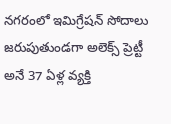నగరంలో ఇమిగ్రేషన్ సోదాలు జరుపుతుండగా అలెక్స్ ప్రెట్టీ అనే 37 ఏళ్ల వ్యక్తి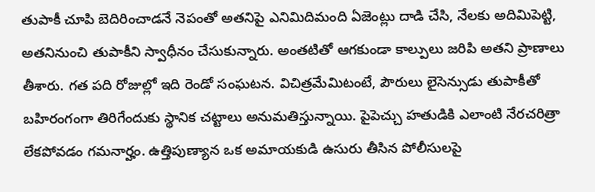తుపాకీ చూపి బెదిరించాడనే నెపంతో అతనిపై ఎనిమిదిమంది ఏజెంట్లు దాడి చేసి, నేలకు అదిమిపెట్టి, అతనినుంచి తుపాకీని స్వాధీనం చేసుకున్నారు. అంతటితో ఆగకుండా కాల్పులు జరిపి అతని ప్రాణాలు తీశారు. గత పది రోజుల్లో ఇది రెండో సంఘటన. విచిత్రమేమిటంటే, పౌరులు లైసెన్సుడు తుపాకీతో బహిరంగంగా తిరిగేందుకు స్థానిక చట్టాలు అనుమతిస్తున్నాయి. పైపెచ్చు హతుడికి ఎలాంటి నేరచరిత్రా లేకపోవడం గమనార్హం. ఉత్తిపుణ్యాన ఒక అమాయకుడి ఉసురు తీసిన పోలీసులపై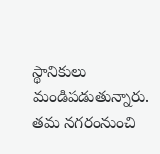స్థానికులు మండిపడుతున్నారు. తమ నగరంనుంచి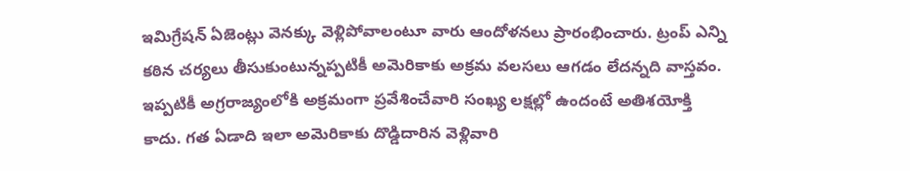ఇమిగ్రేషన్ ఏజెంట్లు వెనక్కు వెళ్లిపోవాలంటూ వారు ఆందోళనలు ప్రారంభించారు. ట్రంప్ ఎన్ని కఠిన చర్యలు తీసుకుంటున్నప్పటికీ అమెరికాకు అక్రమ వలసలు ఆగడం లేదన్నది వాస్తవం. ఇప్పటికీ అగ్రరాజ్యంలోకి అక్రమంగా ప్రవేశించేవారి సంఖ్య లక్షల్లో ఉందంటే అతిశయోక్తి కాదు. గత ఏడాది ఇలా అమెరికాకు దొడ్డిదారిన వెళ్లివారి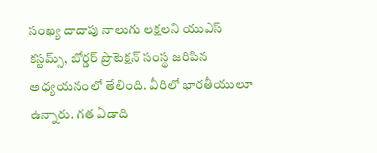సంఖ్య దాదాపు నాలుగు లక్షలని యుఎస్ కస్టమ్స్, బోర్డర్ ప్రొటెక్షన్ సంస్థ జరిపిన అధ్యయనంలో తేలింది. వీరిలో భారతీయులూ ఉన్నారు. గత ఏడాది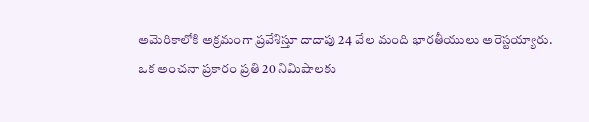అమెరికాలోకి అక్రమంగా ప్రవేశిస్తూ దాదాపు 24 వేల మంది భారతీయులు అరెస్టయ్యారు.
ఒక అంచనా ప్రకారం ప్రతి 20 నిమిషాలకు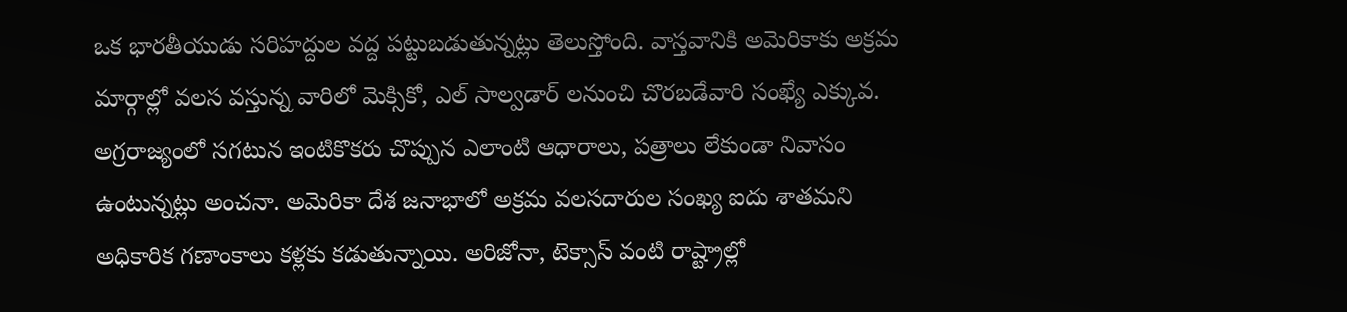ఒక భారతీయుడు సరిహద్దుల వద్ద పట్టుబడుతున్నట్లు తెలుస్తోంది. వాస్తవానికి అమెరికాకు అక్రమ మార్గాల్లో వలస వస్తున్న వారిలో మెక్సికో, ఎల్ సాల్వడార్ లనుంచి చొరబడేవారి సంఖ్యే ఎక్కువ. అగ్రరాజ్యంలో సగటున ఇంటికొకరు చొప్పున ఎలాంటి ఆధారాలు, పత్రాలు లేకుండా నివాసం ఉంటున్నట్లు అంచనా. అమెరికా దేశ జనాభాలో అక్రమ వలసదారుల సంఖ్య ఐదు శాతమని అధికారిక గణాంకాలు కళ్లకు కడుతున్నాయి. అరిజోనా, టెక్సాస్ వంటి రాష్ట్రాల్లో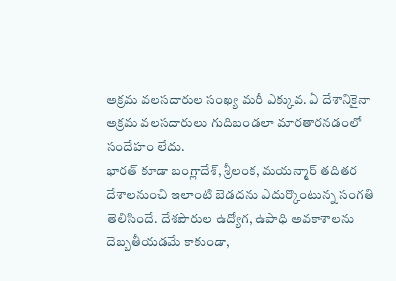అక్రమ వలసదారుల సంఖ్య మరీ ఎక్కువ. ఏ దేశానికైనా అక్రమ వలసదారులు గుదిబండలా మారతారనడంలో సందేహం లేదు.
భారత్ కూడా బంగ్లాదేశ్, శ్రీలంక, మయన్మార్ తదితర దేశాలనుంచి ఇలాంటి బెడదను ఎదుర్కొంటున్న సంగతి తెలిసిందే. దేశపౌరుల ఉద్యోగ, ఉపాధి అవకాశాలను దెబ్బతీయడమే కాకుండా,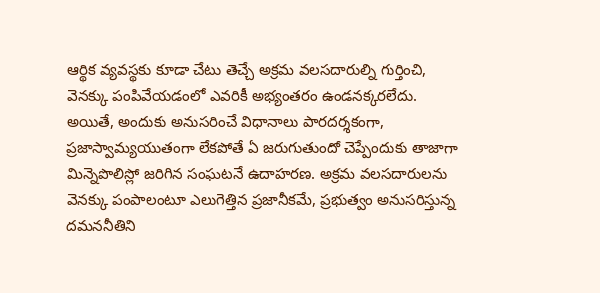ఆర్థిక వ్యవస్థకు కూడా చేటు తెచ్చే అక్రమ వలసదారుల్ని గుర్తించి, వెనక్కు పంపివేయడంలో ఎవరికీ అభ్యంతరం ఉండనక్కరలేదు. అయితే, అందుకు అనుసరించే విధానాలు పారదర్శకంగా, ప్రజాస్వామ్యయుతంగా లేకపోతే ఏ జరుగుతుందో చెప్పేందుకు తాజాగా మిన్నెపొలిస్లో జరిగిన సంఘటనే ఉదాహరణ. అక్రమ వలసదారులను వెనక్కు పంపాలంటూ ఎలుగెత్తిన ప్రజానీకమే, ప్రభుత్వం అనుసరిస్తున్న దమననీతిని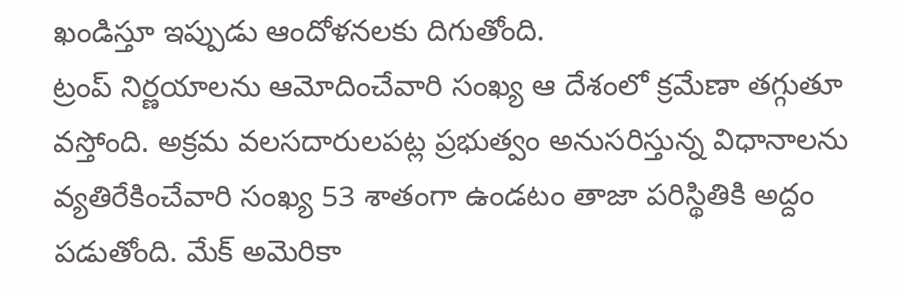ఖండిస్తూ ఇప్పుడు ఆందోళనలకు దిగుతోంది.
ట్రంప్ నిర్ణయాలను ఆమోదించేవారి సంఖ్య ఆ దేశంలో క్రమేణా తగ్గుతూ వస్తోంది. అక్రమ వలసదారులపట్ల ప్రభుత్వం అనుసరిస్తున్న విధానాలను వ్యతిరేకించేవారి సంఖ్య 53 శాతంగా ఉండటం తాజా పరిస్థితికి అద్దం పడుతోంది. మేక్ అమెరికా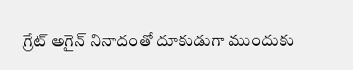గ్రేట్ అగైన్ నినాదంతో దూకుడుగా ముందుకు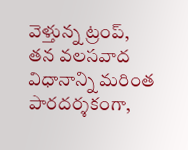వెళ్తున్న ట్రంప్, తన వలసవాద విధానాన్ని మరింత పారదర్శకంగా,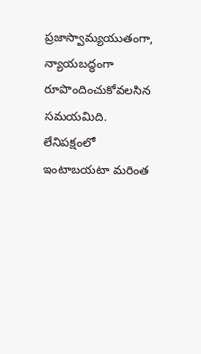ప్రజాస్వామ్యయుతంగా, న్యాయబద్ధంగా రూపొందించుకోవలసిన సమయమిది. లేనిపక్షంలో ఇంటాబయటా మరింత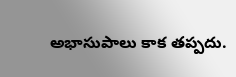అభాసుపాలు కాక తప్పదు.